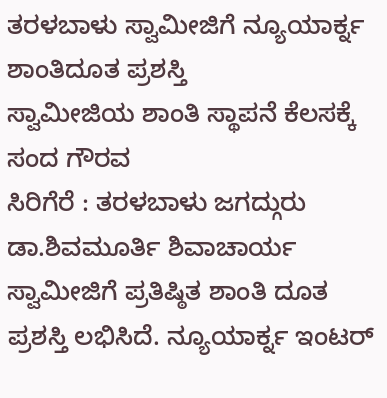ತರಳಬಾಳು ಸ್ವಾಮೀಜಿಗೆ ನ್ಯೂಯಾರ್ಕ್ನ ಶಾಂತಿದೂತ ಪ್ರಶಸ್ತಿ
ಸ್ವಾಮೀಜಿಯ ಶಾಂತಿ ಸ್ಥಾಪನೆ ಕೆಲಸಕ್ಕೆ ಸಂದ ಗೌರವ
ಸಿರಿಗೆರೆ : ತರಳಬಾಳು ಜಗದ್ಗುರು ಡಾ.ಶಿವಮೂರ್ತಿ ಶಿವಾಚಾರ್ಯ ಸ್ವಾಮೀಜಿಗೆ ಪ್ರತಿಷ್ಠಿತ ಶಾಂತಿ ದೂತ ಪ್ರಶಸ್ತಿ ಲಭಿಸಿದೆ. ನ್ಯೂಯಾರ್ಕ್ನ ಇಂಟರ್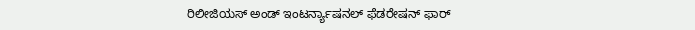ರಿಲೀಜಿಯಸ್ ಅಂಡ್ ಇಂಟರ್ನ್ಯಾಷನಲ್ ಫೆಡರೇಷನ್ ಫಾರ್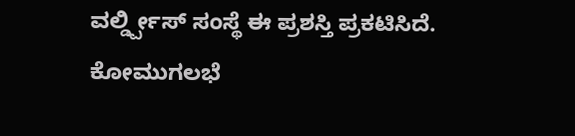ವರ್ಲ್ಡ್ಪೀಸ್ ಸಂಸ್ಥೆ ಈ ಪ್ರಶಸ್ತಿ ಪ್ರಕಟಿಸಿದೆ. ಕೋಮುಗಲಭೆ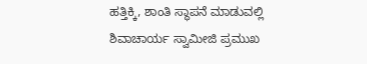ಹತ್ತಿಕ್ಕಿ, ಶಾಂತಿ ಸ್ಥಾಪನೆ ಮಾಡುವಲ್ಲಿ ಶಿವಾಚಾರ್ಯ ಸ್ವಾಮೀಜಿ ಪ್ರಮುಖ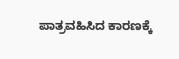ಪಾತ್ರವಹಿಸಿದ ಕಾರಣಕ್ಕೆ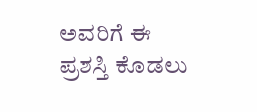ಅವರಿಗೆ ಈ ಪ್ರಶಸ್ತಿ ಕೊಡಲು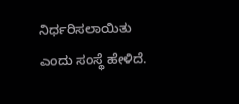ನಿರ್ಧರಿಸಲಾಯಿತು ಎಂದು ಸಂಸ್ಥೆ ಹೇಳಿದೆ.